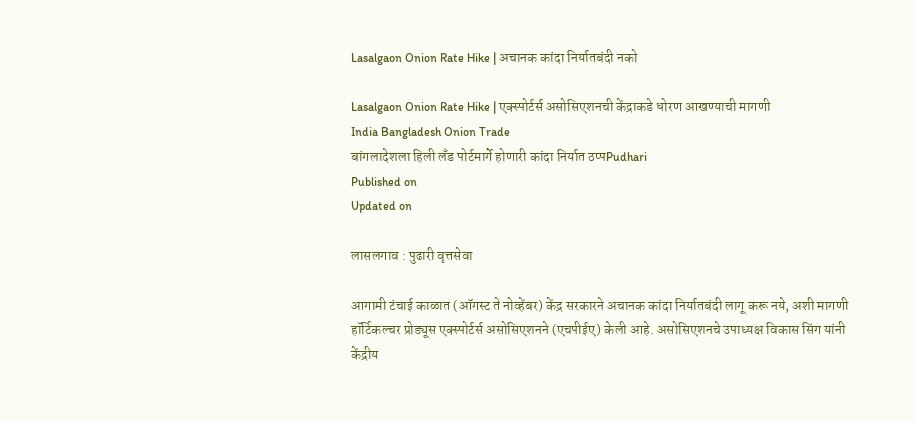Lasalgaon Onion Rate Hike | अचानक कांदा निर्यातबंदी नको

Lasalgaon Onion Rate Hike | एक्स्पोर्टर्स असोसिएशनची केंद्राकडे धोरण आखण्याची मागणी
India Bangladesh Onion Trade
बांगलादेशला हिली लँड पोर्टमार्गे होणारी कांदा निर्यात ठप्पPudhari
Published on
Updated on

लासलगाव : पुढारी वृत्तसेवा

आगामी टंचाई काळात (ऑगस्ट ते नोव्हेंबर) केंद्र सरकारने अचानक कांदा निर्यातबंदी लागू करू नये, अशी मागणी हॉर्टिकल्चर प्रोड्यूस एक्स्पोर्टर्स असोसिएशनने (एचपीईए) केली आहे. असोसिएशनचे उपाध्यक्ष विकास सिंग यांनी केंद्रीय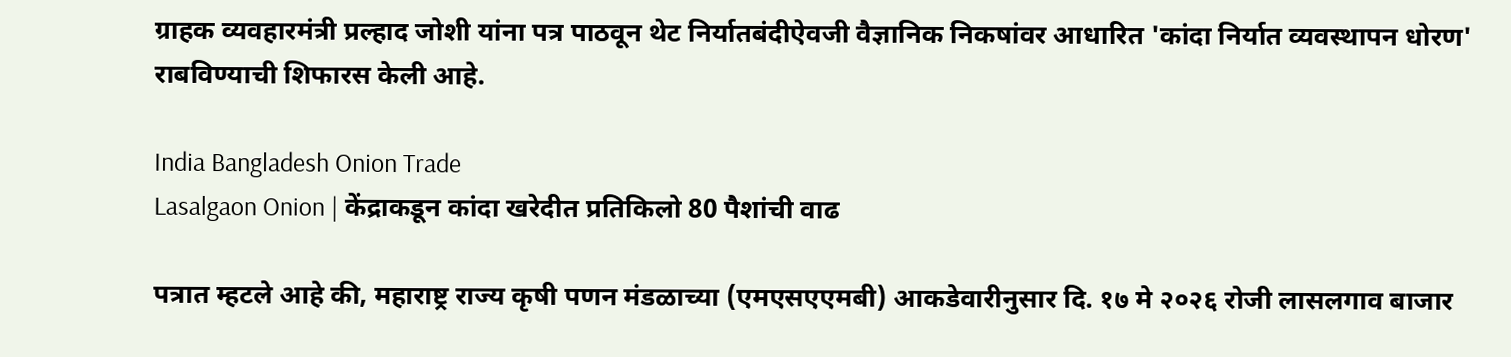ग्राहक व्यवहारमंत्री प्रल्हाद जोशी यांना पत्र पाठवून थेट निर्यातबंदीऐवजी वैज्ञानिक निकषांवर आधारित 'कांदा निर्यात व्यवस्थापन धोरण' राबविण्याची शिफारस केली आहे.

India Bangladesh Onion Trade
Lasalgaon Onion | केंद्राकडून कांदा खरेदीत प्रतिकिलो 80 पैशांची वाढ

पत्रात म्हटले आहे की, महाराष्ट्र राज्य कृषी पणन मंडळाच्या (एमएसएएमबी) आकडेवारीनुसार दि. १७ मे २०२६ रोजी लासलगाव बाजार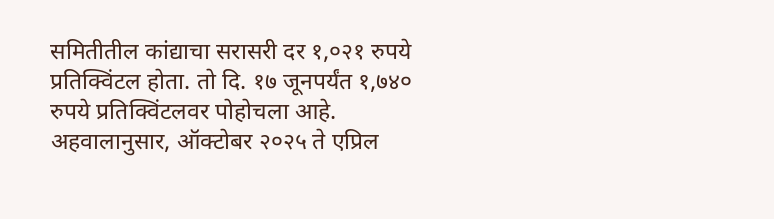समितीतील कांद्याचा सरासरी दर १,०२१ रुपये प्रतिक्विंटल होता. तो दि. १७ जूनपर्यंत १,७४० रुपये प्रतिक्विंटलवर पोहोचला आहे. अहवालानुसार, ऑक्टोबर २०२५ ते एप्रिल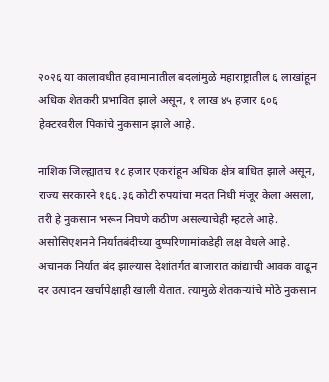२०२६ या कालावधीत हवामानातील बदलांमुळे महाराष्ट्रातील ६ लाखांहून अधिक शेतकरी प्रभावित झाले असून, १ लाख ४५ हजार ६०६ हेक्टरवरील पिकांचे नुकसान झाले आहे.

नाशिक जिल्ह्यातच १८ हजार एकरांहून अधिक क्षेत्र बाधित झाले असून, राज्य सरकारने १६६.३६ कोटी रुपयांचा मदत निधी मंजूर केला असला, तरी हे नुकसान भरून निघणे कठीण असल्याचेही म्हटले आहे. असोसिएशनने निर्यातबंदीच्या दुष्परिणामांकडेही लक्ष वेधले आहे. अचानक निर्यात बंद झाल्यास देशांतर्गत बाजारात कांद्याची आवक वाढून दर उत्पादन खर्चापेक्षाही खाली येतात. त्यामुळे शेतकऱ्यांचे मोठे नुकसान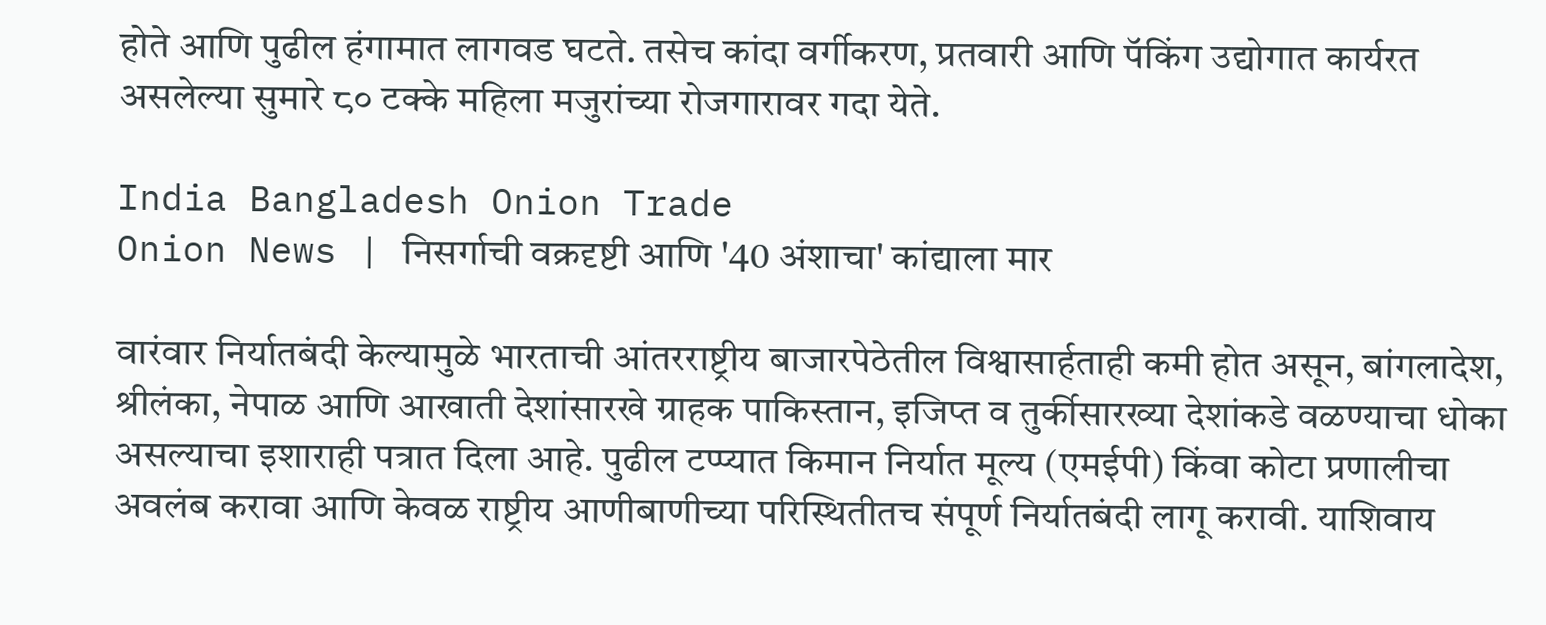होते आणि पुढील हंगामात लागवड घटते. तसेच कांदा वर्गीकरण, प्रतवारी आणि पॅकिंग उद्योगात कार्यरत असलेल्या सुमारे ८० टक्के महिला मजुरांच्या रोजगारावर गदा येते.

India Bangladesh Onion Trade
Onion News | निसर्गाची वक्रदृष्टी आणि '40 अंशाचा' कांद्याला मार

वारंवार निर्यातबंदी केल्यामुळे भारताची आंतरराष्ट्रीय बाजारपेठेतील विश्वासार्हताही कमी होत असून, बांगलादेश, श्रीलंका, नेपाळ आणि आखाती देशांसारखे ग्राहक पाकिस्तान, इजिप्त व तुर्कीसारख्या देशांकडे वळण्याचा धोका असल्याचा इशाराही पत्रात दिला आहे. पुढील टप्प्यात किमान निर्यात मूल्य (एमईपी) किंवा कोटा प्रणालीचा अवलंब करावा आणि केवळ राष्ट्रीय आणीबाणीच्या परिस्थितीतच संपूर्ण निर्यातबंदी लागू करावी. याशिवाय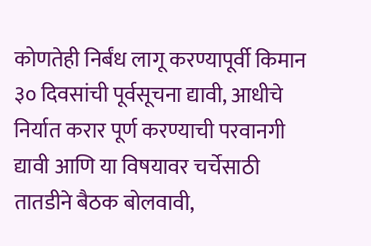कोणतेही निर्बंध लागू करण्यापूर्वी किमान ३० दिवसांची पूर्वसूचना द्यावी, आधीचे निर्यात करार पूर्ण करण्याची परवानगी द्यावी आणि या विषयावर चर्चेसाठी तातडीने बैठक बोलवावी,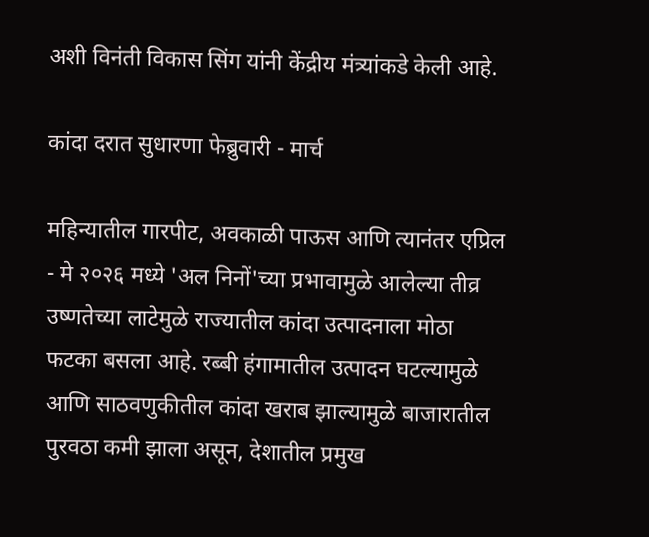अशी विनंती विकास सिंग यांनी केंद्रीय मंत्र्यांकडे केली आहे.

कांदा दरात सुधारणा फेब्रुवारी - मार्च

महिन्यातील गारपीट, अवकाळी पाऊस आणि त्यानंतर एप्रिल - मे २०२६ मध्ये 'अल निनों'च्या प्रभावामुळे आलेल्या तीव्र उष्णतेच्या लाटेमुळे राज्यातील कांदा उत्पादनाला मोठा फटका बसला आहे. रब्बी हंगामातील उत्पादन घटल्यामुळे आणि साठवणुकीतील कांदा खराब झाल्यामुळे बाजारातील पुरवठा कमी झाला असून, देशातील प्रमुख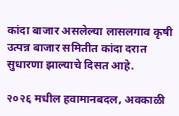कांदा बाजार असलेल्या लासलगाव कृषी उत्पन्न बाजार समितीत कांदा दरात सुधारणा झाल्याचे दिसत आहे.

२०२६ मधील हवामानबदल, अवकाळी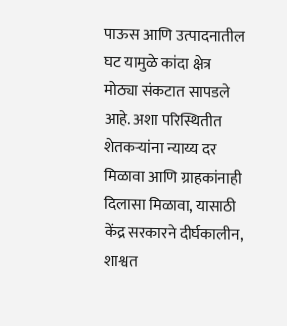पाऊस आणि उत्पादनातील घट यामुळे कांदा क्षेत्र मोठ्या संकटात सापडले आहे. अशा परिस्थितीत शेतकऱ्यांना न्याय्य दर मिळावा आणि ग्राहकांनाही दिलासा मिळावा, यासाठी केंद्र सरकारने दीर्घकालीन, शाश्वत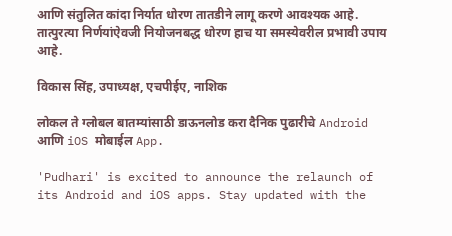आणि संतुलित कांदा निर्यात धोरण तातडीने लागू करणे आवश्यक आहे. तात्पुरत्या निर्णयांऐवजी नियोजनबद्ध धोरण हाच या समस्येवरील प्रभावी उपाय आहे.

विकास सिंह, उपाध्यक्ष, एचपीईए, नाशिक

लोकल ते ग्लोबल बातम्यांसाठी डाऊनलोड करा दैनिक पुढारीचे Android आणि iOS मोबाईल App.

'Pudhari' is excited to announce the relaunch of its Android and iOS apps. Stay updated with the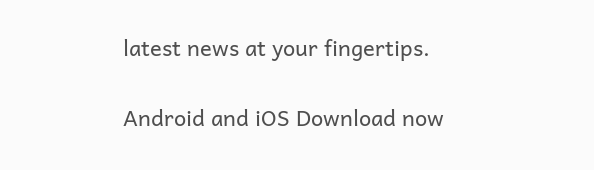latest news at your fingertips.

Android and iOS Download now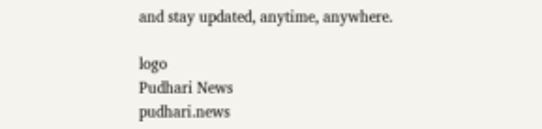and stay updated, anytime, anywhere.

logo
Pudhari News
pudhari.news